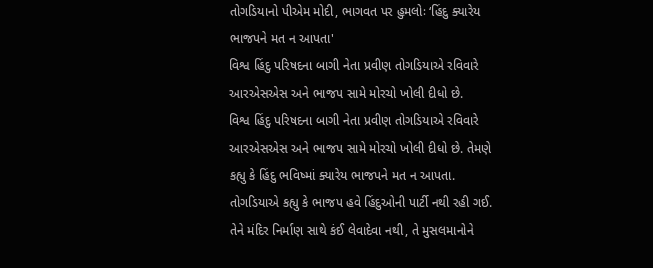તોગડિયાનો પીએમ મોદી, ભાગવત પર હુમલોઃ ‘હિંદુ ક્યારેય ભાજપને મત ન આપતા'
વિશ્વ હિંદુ પરિષદના બાગી નેતા પ્રવીણ તોગડિયાએ રવિવારે આરએસએસ અને ભાજપ સામે મોરચો ખોલી દીધો છે.
વિશ્વ હિંદુ પરિષદના બાગી નેતા પ્રવીણ તોગડિયાએ રવિવારે આરએસએસ અને ભાજપ સામે મોરચો ખોલી દીધો છે. તેમણે કહ્યુ કે હિંદુ ભવિષ્માં ક્યારેય ભાજપને મત ન આપતા. તોગડિયાએ કહ્યુ કે ભાજપ હવે હિંદુઓની પાર્ટી નથી રહી ગઈ. તેને મંદિર નિર્માણ સાથે કંઈ લેવાદેવા નથી, તે મુસલમાનોને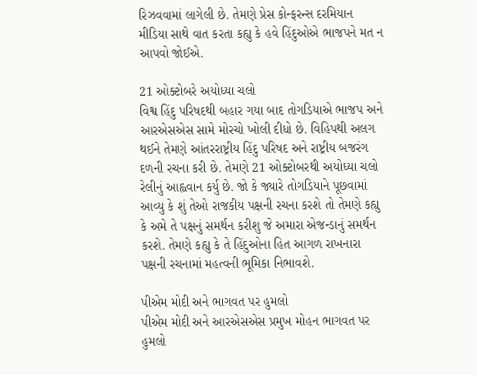રિઝવવામાં લાગેલી છે. તેમણે પ્રેસ કોન્ફરન્સ દરમિયાન મીડિયા સાથે વાત કરતા કહ્યુ કે હવે હિંદુઓએ ભાજપને મત ન આપવો જોઈએ.

21 ઓક્ટોબરે અયોધ્યા ચલો
વિશ્વ હિંદુ પરિષદથી બહાર ગયા બાદ તોગડિયાએ ભાજપ અને આરએસએસ સામે મોરચો ખોલી દીધો છે. વિહિપથી અલગ થઈને તેમણે આંતરરાષ્ટ્રીય હિંદુ પરિષદ અને રાષ્ટ્રીય બજરંગ દળની રચના કરી છે. તેમણે 21 ઓક્ટોબરથી અયોધ્યા ચલો રેલીનું આહ્વવાન કર્યુ છે. જો કે જ્યારે તોગડિયાને પૂછવામાં આવ્યુ કે શું તેઓ રાજકીય પક્ષની રચના કરશે તો તેમણે કહ્યુ કે અમે તે પક્ષનું સમર્થન કરીશુ જે અમારા એજન્ડાનું સમર્થન કરશે. તેમણે કહ્યુ કે તે હિંદુઓના હિત આગળ રાખનારા પક્ષની રચનામાં મહત્વની ભૂમિકા નિભાવશે.

પીએમ મોદી અને ભાગવત પર હુમલો
પીએમ મોદી અને આરએસએસ પ્રમુખ મોહન ભાગવત પર હુમલો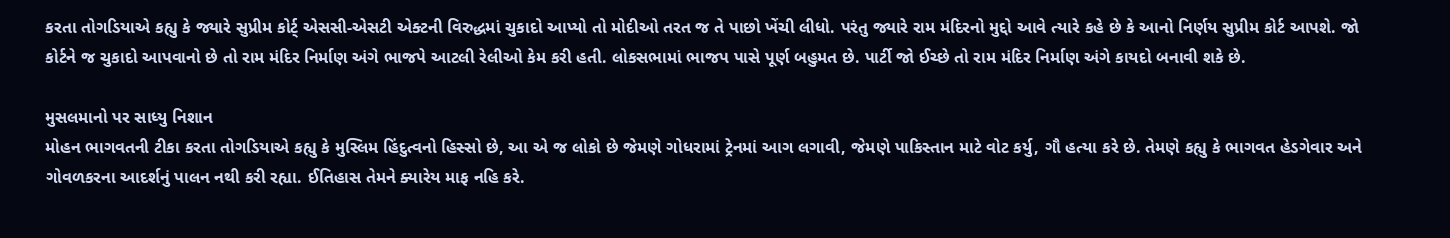કરતા તોગડિયાએ કહ્યુ કે જ્યારે સુપ્રીમ કોર્ટ્ એસસી-એસટી એક્ટની વિરુદ્ધમાં ચુકાદો આપ્યો તો મોદીઓ તરત જ તે પાછો ખેંચી લીધો. પરંતુ જ્યારે રામ મંદિરનો મુદ્દો આવે ત્યારે કહે છે કે આનો નિર્ણય સુપ્રીમ કોર્ટ આપશે. જો કોર્ટને જ ચુકાદો આપવાનો છે તો રામ મંદિર નિર્માણ અંગે ભાજપે આટલી રેલીઓ કેમ કરી હતી. લોકસભામાં ભાજપ પાસે પૂર્ણ બહુમત છે. પાર્ટી જો ઈચ્છે તો રામ મંદિર નિર્માણ અંગે કાયદો બનાવી શકે છે.

મુસલમાનો પર સાધ્યુ નિશાન
મોહન ભાગવતની ટીકા કરતા તોગડિયાએ કહ્યુ કે મુસ્લિમ હિંદુત્વનો હિસ્સો છે, આ એ જ લોકો છે જેમણે ગોધરામાં ટ્રેનમાં આગ લગાવી, જેમણે પાકિસ્તાન માટે વોટ કર્યુ, ગૌ હત્યા કરે છે. તેમણે કહ્યુ કે ભાગવત હેડગેવાર અને ગોવળકરના આદર્શનું પાલન નથી કરી રહ્યા. ઈતિહાસ તેમને ક્યારેય માફ નહિ કરે.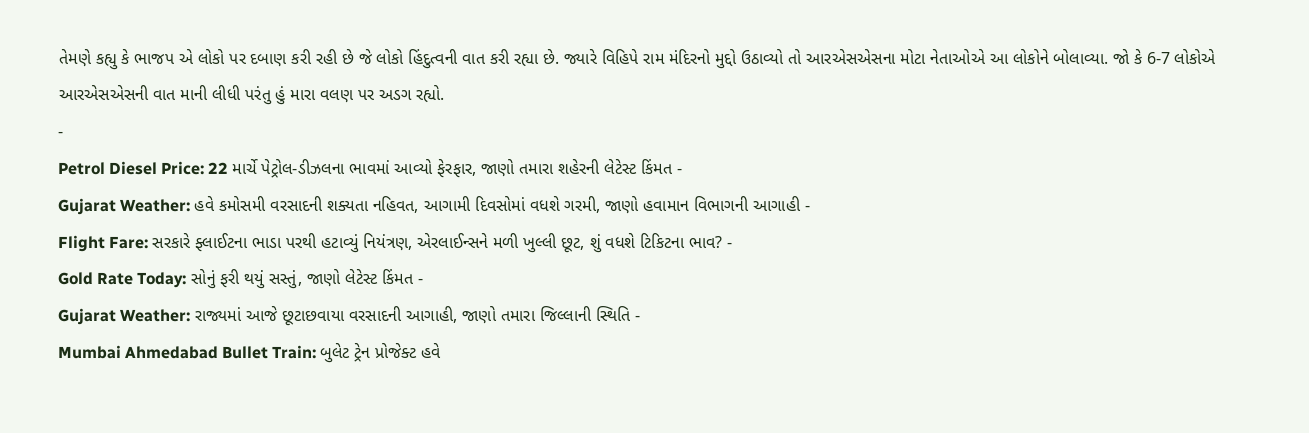તેમણે કહ્યુ કે ભાજપ એ લોકો પર દબાણ કરી રહી છે જે લોકો હિંદુત્વની વાત કરી રહ્યા છે. જ્યારે વિહિપે રામ મંદિરનો મુદ્દો ઉઠાવ્યો તો આરએસએસના મોટા નેતાઓએ આ લોકોને બોલાવ્યા. જો કે 6-7 લોકોએ આરએસએસની વાત માની લીધી પરંતુ હું મારા વલણ પર અડગ રહ્યો.
-
Petrol Diesel Price: 22 માર્ચે પેટ્રોલ-ડીઝલના ભાવમાં આવ્યો ફેરફાર, જાણો તમારા શહેરની લેટેસ્ટ કિંમત -
Gujarat Weather: હવે કમોસમી વરસાદની શક્યતા નહિવત, આગામી દિવસોમાં વધશે ગરમી, જાણો હવામાન વિભાગની આગાહી -
Flight Fare: સરકારે ફ્લાઈટના ભાડા પરથી હટાવ્યું નિયંત્રણ, એરલાઈન્સને મળી ખુલ્લી છૂટ, શું વધશે ટિકિટના ભાવ? -
Gold Rate Today: સોનું ફરી થયું સસ્તું, જાણો લેટેસ્ટ કિંમત -
Gujarat Weather: રાજ્યમાં આજે છૂટાછવાયા વરસાદની આગાહી, જાણો તમારા જિલ્લાની સ્થિતિ -
Mumbai Ahmedabad Bullet Train: બુલેટ ટ્રેન પ્રોજેક્ટ હવે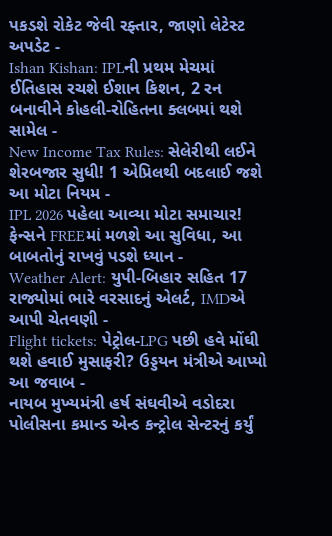પકડશે રોકેટ જેવી રફ્તાર, જાણો લેટેસ્ટ અપડેટ -
Ishan Kishan: IPLની પ્રથમ મેચમાં ઈતિહાસ રચશે ઈશાન કિશન, 2 રન બનાવીને કોહલી-રોહિતના ક્લબમાં થશે સામેલ -
New Income Tax Rules: સેલેરીથી લઈને શેરબજાર સુધી! 1 એપ્રિલથી બદલાઈ જશે આ મોટા નિયમ -
IPL 2026 પહેલા આવ્યા મોટા સમાચાર! ફેન્સને FREEમાં મળશે આ સુવિધા, આ બાબતોનું રાખવું પડશે ધ્યાન -
Weather Alert: યુપી-બિહાર સહિત 17 રાજ્યોમાં ભારે વરસાદનું એલર્ટ, IMDએ આપી ચેતવણી -
Flight tickets: પેટ્રોલ-LPG પછી હવે મોંઘી થશે હવાઈ મુસાફરી? ઉડ્ડયન મંત્રીએ આપ્યો આ જવાબ -
નાયબ મુખ્યમંત્રી હર્ષ સંઘવીએ વડોદરા પોલીસના કમાન્ડ એન્ડ કન્ટ્રોલ સેન્ટરનું કર્યું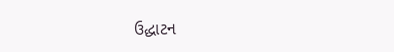ઉદ્ધાટન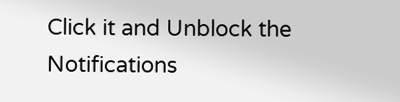Click it and Unblock the Notifications